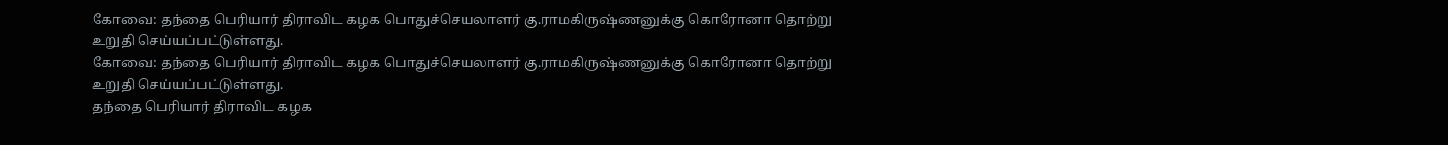கோவை: தந்தை பெரியார் திராவிட கழக பொதுச்செயலாளர் கு.ராமகிருஷ்ணனுக்கு கொரோனா தொற்று உறுதி செய்யப்பட்டுள்ளது.
கோவை: தந்தை பெரியார் திராவிட கழக பொதுச்செயலாளர் கு.ராமகிருஷ்ணனுக்கு கொரோனா தொற்று உறுதி செய்யப்பட்டுள்ளது.
தந்தை பெரியார் திராவிட கழக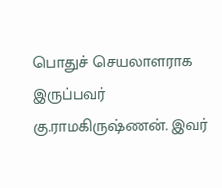பொதுச் செயலாளராக இருப்பவர் கு.ராமகிருஷ்ணன். இவர்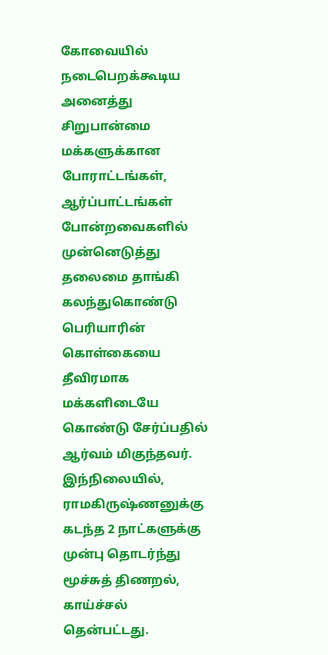கோவையில் நடைபெறக்கூடிய அனைத்து சிறுபான்மை மக்களுக்கான போராட்டங்கள், ஆர்ப்பாட்டங்கள் போன்றவைகளில் முன்னெடுத்து தலைமை தாங்கி கலந்துகொண்டு பெரியாரின் கொள்கையை தீவிரமாக மக்களிடையே கொண்டு சேர்ப்பதில் ஆர்வம் மிகுந்தவர்.
இந்நிலையில், ராமகிருஷ்ணனுக்கு கடந்த 2 நாட்களுக்கு முன்பு தொடர்ந்து மூச்சுத் திணறல், காய்ச்சல் தென்பட்டது.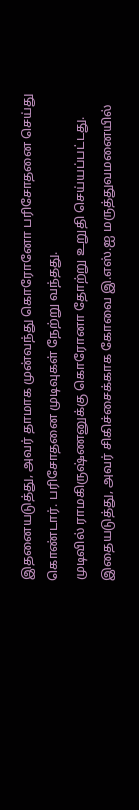இதனையடுத்து, அவர் தாமாக முன்வந்து கொரோனோ பரிசோதனை செய்து கொண்டார். பரிசோதனை முடிவுகள் நேற்று வந்தது.
முடிவில் ராமகிருஷ்ணனுக்கு கொரோனா தோற்று உறுதி செய்யப்பட்டது. இதையடுத்து, அவர் சிகிச்சைக்காக கோவை இ.எஸ்.ஐ மருத்துவமனையில்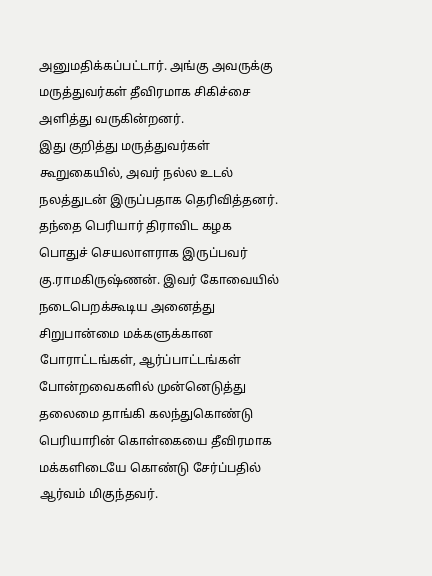அனுமதிக்கப்பட்டார். அங்கு அவருக்கு மருத்துவர்கள் தீவிரமாக சிகிச்சை அளித்து வருகின்றனர்.
இது குறித்து மருத்துவர்கள் கூறுகையில், அவர் நல்ல உடல் நலத்துடன் இருப்பதாக தெரிவித்தனர்.
தந்தை பெரியார் திராவிட கழக பொதுச் செயலாளராக இருப்பவர் கு.ராமகிருஷ்ணன். இவர் கோவையில் நடைபெறக்கூடிய அனைத்து சிறுபான்மை மக்களுக்கான போராட்டங்கள், ஆர்ப்பாட்டங்கள் போன்றவைகளில் முன்னெடுத்து தலைமை தாங்கி கலந்துகொண்டு பெரியாரின் கொள்கையை தீவிரமாக மக்களிடையே கொண்டு சேர்ப்பதில் ஆர்வம் மிகுந்தவர்.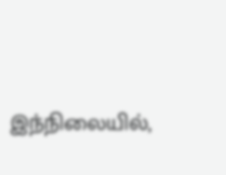இந்நிலையில்,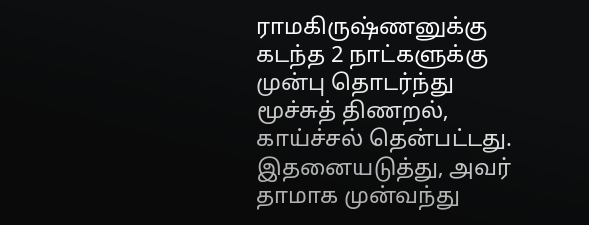ராமகிருஷ்ணனுக்கு கடந்த 2 நாட்களுக்கு முன்பு தொடர்ந்து மூச்சுத் திணறல், காய்ச்சல் தென்பட்டது. இதனையடுத்து, அவர் தாமாக முன்வந்து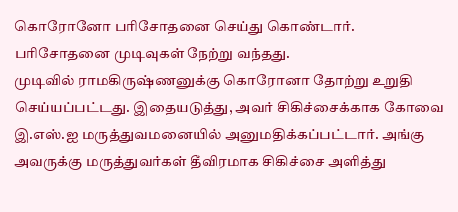கொரோனோ பரிசோதனை செய்து கொண்டார். பரிசோதனை முடிவுகள் நேற்று வந்தது.
முடிவில் ராமகிருஷ்ணனுக்கு கொரோனா தோற்று உறுதி செய்யப்பட்டது. இதையடுத்து, அவர் சிகிச்சைக்காக கோவை இ.எஸ்.ஐ மருத்துவமனையில் அனுமதிக்கப்பட்டார். அங்கு அவருக்கு மருத்துவர்கள் தீவிரமாக சிகிச்சை அளித்து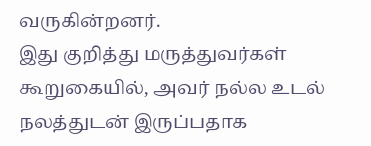வருகின்றனர்.
இது குறித்து மருத்துவர்கள் கூறுகையில், அவர் நல்ல உடல் நலத்துடன் இருப்பதாக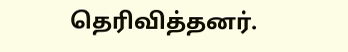தெரிவித்தனர்.